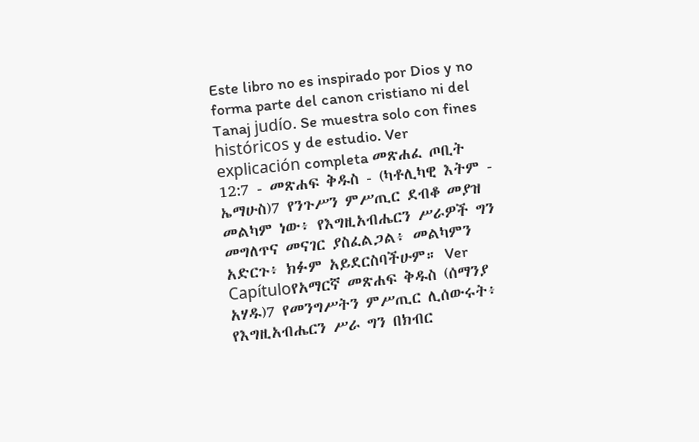Este libro no es inspirado por Dios y no forma parte del canon cristiano ni del Tanaj judío. Se muestra solo con fines históricos y de estudio. Ver explicación completa መጽሐፈ ጦቢት 12:7 - መጽሐፍ ቅዱስ - (ካቶሊካዊ እትም - ኤማሁስ)7 የንጉሥን ምሥጢር ደብቆ መያዝ መልካም ነው፥ የእግዚአብሔርን ሥራዎች ግን መግለጥና መናገር ያስፈልጋል፥ መልካምን አድርጉ፥ ክፉም አይደርስባችሁም። Ver Capítuloየአማርኛ መጽሐፍ ቅዱስ (ሰማንያ አሃዱ)7 የመንግሥትን ምሥጢር ሊሰውሩት፥ የእግዚአብሔርን ሥራ ግን በክብር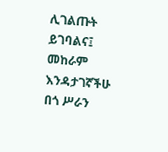ሊገልጡት ይገባልና፤ መከራም እንዳታገኛችሁ በጎ ሥራን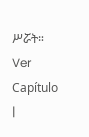ሥሯት። Ver Capítulo |